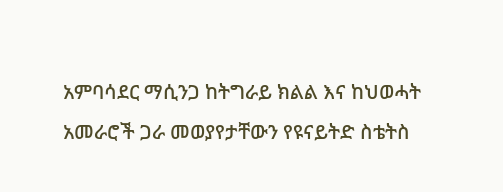አምባሳደር ማሲንጋ ከትግራይ ክልል እና ከህወሓት አመራሮች ጋራ መወያየታቸውን የዩናይትድ ስቴትስ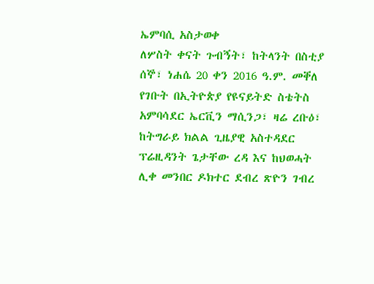ኤምባሲ አስታወቀ
ለሦስት ቀናት ጉብኝት፣ ከትላንት በስቲያ ሰኞ፣ ነሐሴ 20 ቀን 2016 ዓ.ም. መቐለ የገቡት በኢትዮጵያ የዩናይትድ ስቴትስ አምባሳደር ኤርቪን ማሲንጋ፣ ዛሬ ረቡዕ፣ ከትግራይ ክልል ጊዜያዊ አስተዳደር ፕሬዚዳንት ጌታቸው ረዳ እና ከህወሓት ሊቀ መንበር ዶክተር ደብረ ጽዮን ገብረ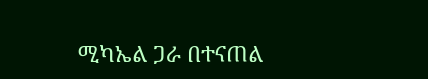ሚካኤል ጋራ በተናጠል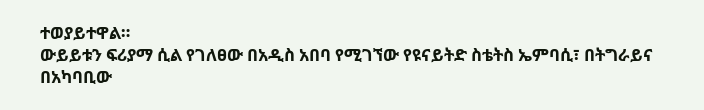ተወያይተዋል።
ውይይቱን ፍሪያማ ሲል የገለፀው በአዲስ አበባ የሚገኘው የዩናይትድ ስቴትስ ኤምባሲ፣ በትግራይና በአካባቢው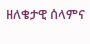ዘለቄታዊ ሰላምና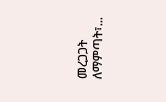መረጋጋት ለማምጣት፣...